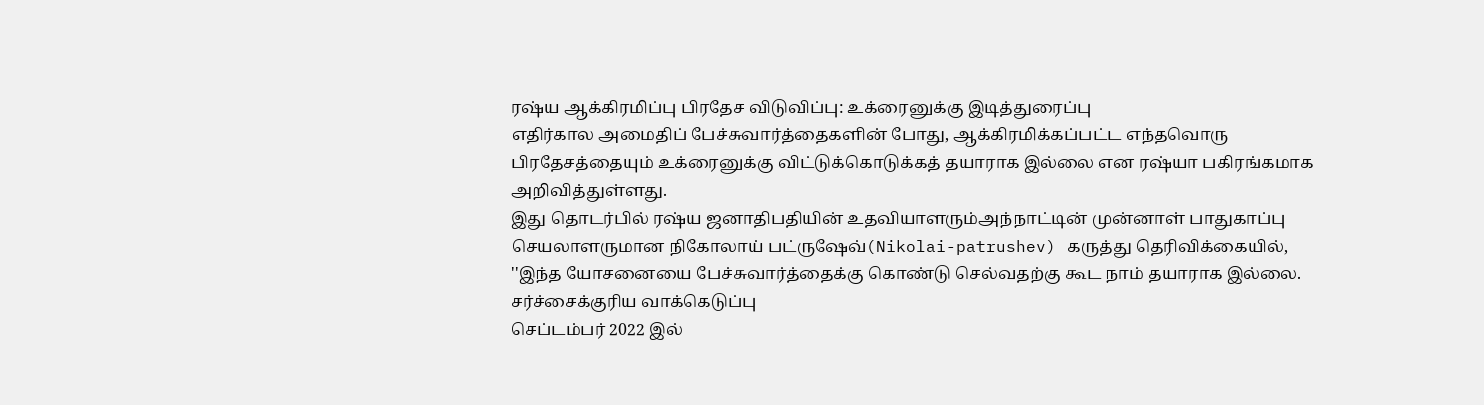ரஷ்ய ஆக்கிரமிப்பு பிரதேச விடுவிப்பு: உக்ரைனுக்கு இடித்துரைப்பு
எதிர்கால அமைதிப் பேச்சுவார்த்தைகளின் போது, ஆக்கிரமிக்கப்பட்ட எந்தவொரு பிரதேசத்தையும் உக்ரைனுக்கு விட்டுக்கொடுக்கத் தயாராக இல்லை என ரஷ்யா பகிரங்கமாக அறிவித்துள்ளது.
இது தொடர்பில் ரஷ்ய ஜனாதிபதியின் உதவியாளரும்அந்நாட்டின் முன்னாள் பாதுகாப்பு செயலாளருமான நிகோலாய் பட்ருஷேவ்(Nikolai-patrushev) கருத்து தெரிவிக்கையில்,
''இந்த யோசனையை பேச்சுவார்த்தைக்கு கொண்டு செல்வதற்கு கூட நாம் தயாராக இல்லை.
சர்ச்சைக்குரிய வாக்கெடுப்பு
செப்டம்பர் 2022 இல்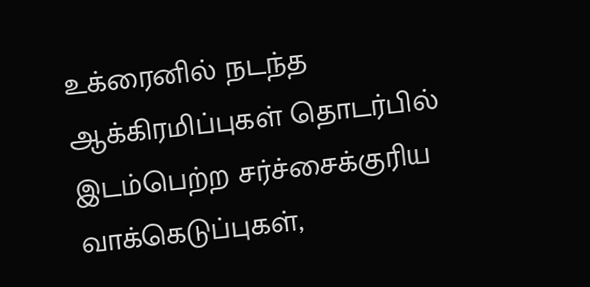உக்ரைனில் நடந்த ஆக்கிரமிப்புகள் தொடர்பில் இடம்பெற்ற சர்ச்சைக்குரிய வாக்கெடுப்புகள்,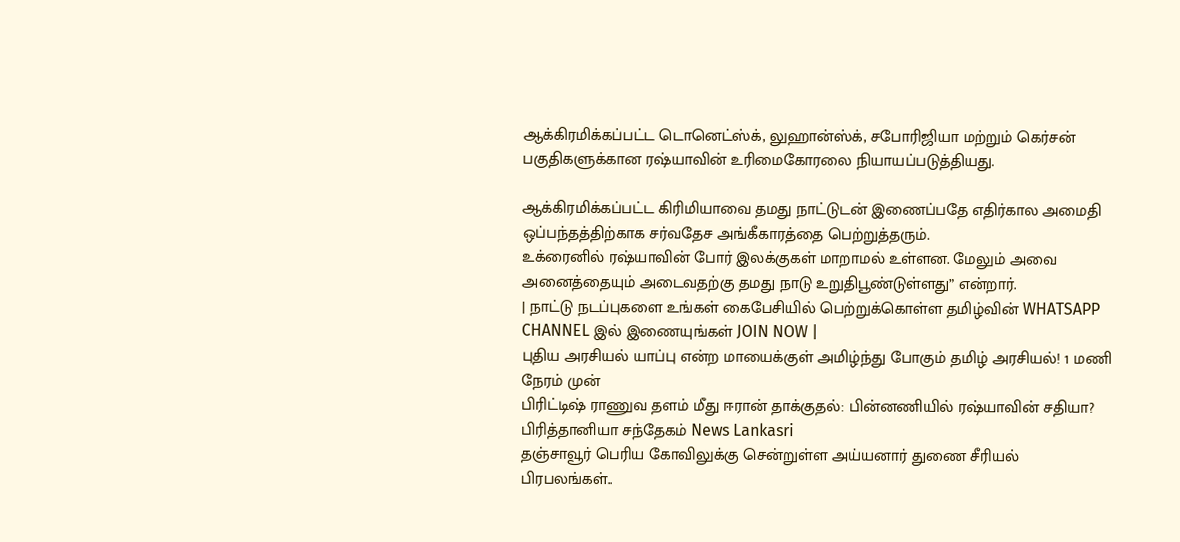ஆக்கிரமிக்கப்பட்ட டொனெட்ஸ்க், லுஹான்ஸ்க், சபோரிஜியா மற்றும் கெர்சன் பகுதிகளுக்கான ரஷ்யாவின் உரிமைகோரலை நியாயப்படுத்தியது.

ஆக்கிரமிக்கப்பட்ட கிரிமியாவை தமது நாட்டுடன் இணைப்பதே எதிர்கால அமைதி ஒப்பந்தத்திற்காக சர்வதேச அங்கீகாரத்தை பெற்றுத்தரும்.
உக்ரைனில் ரஷ்யாவின் போர் இலக்குகள் மாறாமல் உள்ளன. மேலும் அவை அனைத்தையும் அடைவதற்கு தமது நாடு உறுதிபூண்டுள்ளது” என்றார்.
| நாட்டு நடப்புகளை உங்கள் கைபேசியில் பெற்றுக்கொள்ள தமிழ்வின் WHATSAPP CHANNEL இல் இணையுங்கள் JOIN NOW |
புதிய அரசியல் யாப்பு என்ற மாயைக்குள் அமிழ்ந்து போகும் தமிழ் அரசியல்! 1 மணி நேரம் முன்
பிரிட்டிஷ் ராணுவ தளம் மீது ஈரான் தாக்குதல்: பின்னணியில் ரஷ்யாவின் சதியா? பிரித்தானியா சந்தேகம் News Lankasri
தஞ்சாவூர் பெரிய கோவிலுக்கு சென்றுள்ள அய்யனார் துணை சீரியல் பிரபலங்கள்..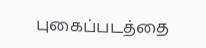புகைப்படத்தை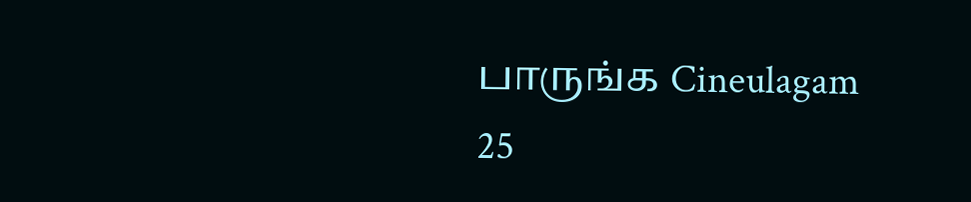பாருங்க Cineulagam
25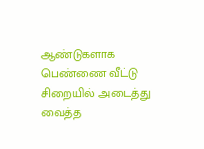ஆண்டுகளாக பெண்ணை வீட்டு சிறையில் அடைத்து வைத்த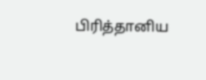பிரித்தானிய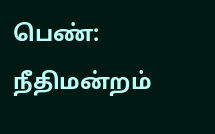பெண்: நீதிமன்றம்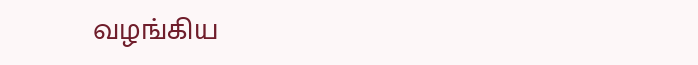வழங்கிய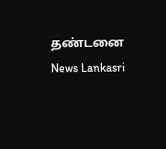தண்டனை News Lankasri